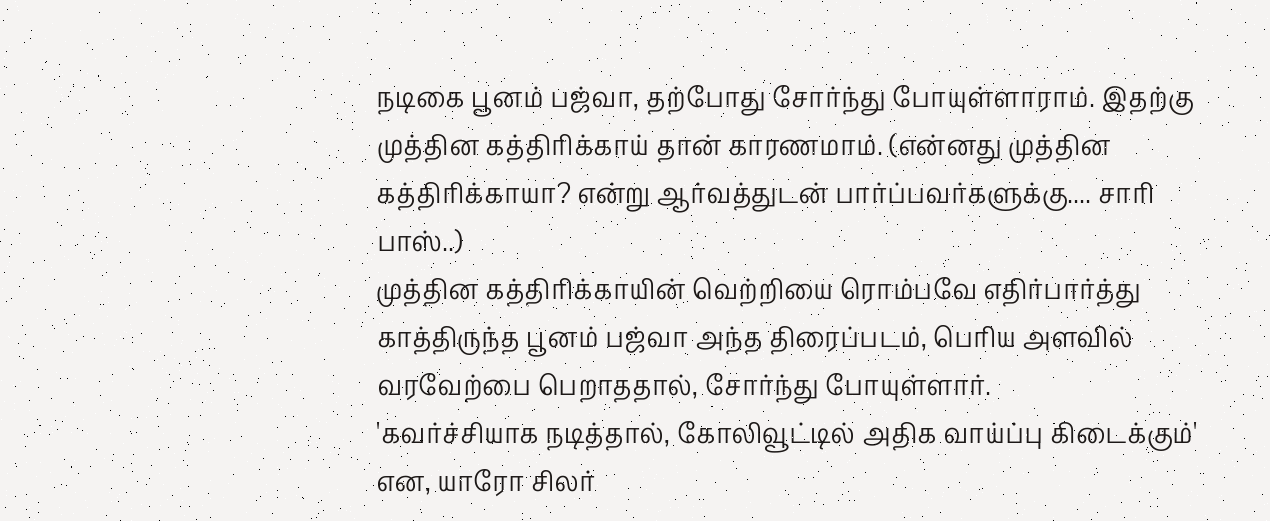நடிகை பூனம் பஜ்வா, தற்போது சோர்ந்து போயுள்ளாராம். இதற்கு முத்தின கத்திரிக்காய் தான் காரணமாம். (என்னது முத்தின கத்திரிக்காயா? என்று ஆர்வத்துடன் பார்ப்பவர்களுக்கு.... சாரி பாஸ்..)
முத்தின கத்திரிக்காயின் வெற்றியை ரொம்பவே எதிர்பார்த்து காத்திருந்த பூனம் பஜ்வா அந்த திரைப்படம், பெரிய அளவில் வரவேற்பை பெறாததால், சோர்ந்து போயுள்ளார்.
'கவர்ச்சியாக நடித்தால், கோலிவூட்டில் அதிக வாய்ப்பு கிடைக்கும்' என, யாரோ சிலர்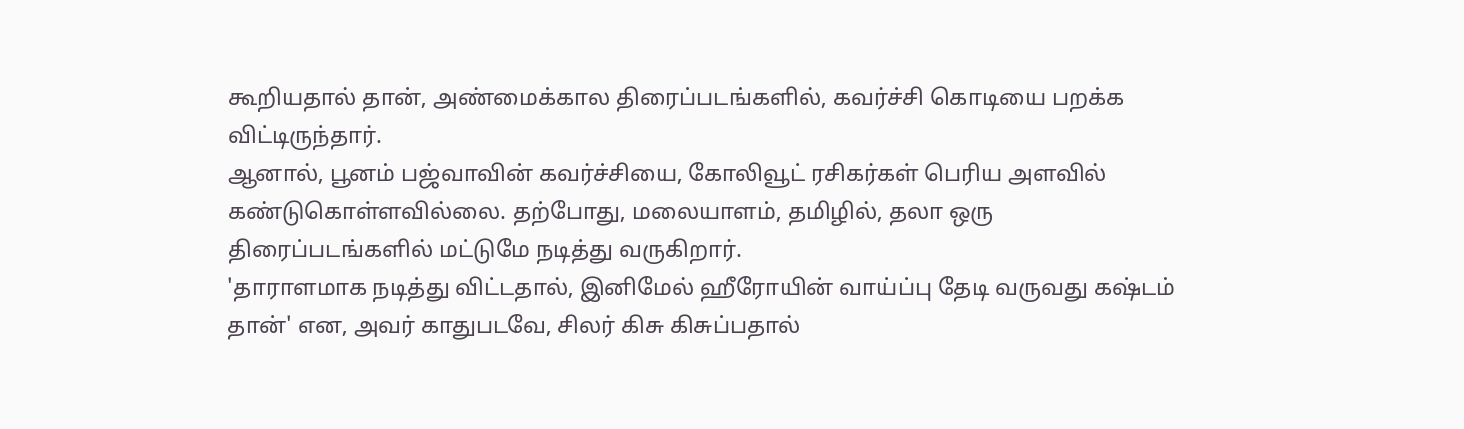கூறியதால் தான், அண்மைக்கால திரைப்படங்களில், கவர்ச்சி கொடியை பறக்க விட்டிருந்தார்.
ஆனால், பூனம் பஜ்வாவின் கவர்ச்சியை, கோலிவூட் ரசிகர்கள் பெரிய அளவில் கண்டுகொள்ளவில்லை. தற்போது, மலையாளம், தமிழில், தலா ஒரு திரைப்படங்களில் மட்டுமே நடித்து வருகிறார்.
'தாராளமாக நடித்து விட்டதால், இனிமேல் ஹீரோயின் வாய்ப்பு தேடி வருவது கஷ்டம் தான்' என, அவர் காதுபடவே, சிலர் கிசு கிசுப்பதால்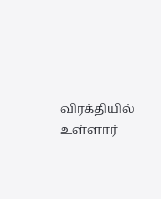விரக்தியில் உள்ளார்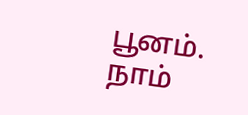பூனம்.
நாம்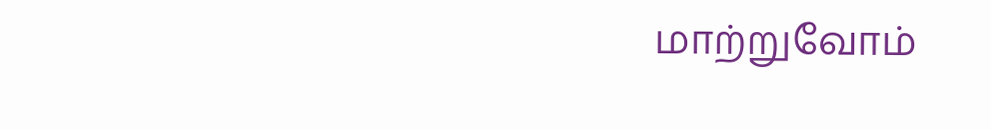மாற்றுவோம்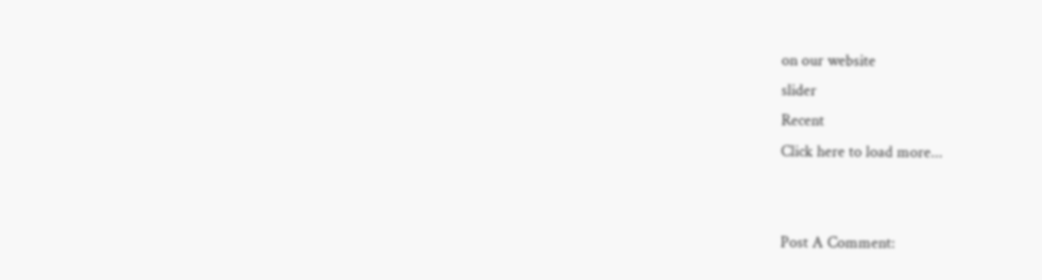on our website
slider
Recent
Click here to load more...


Post A Comment: